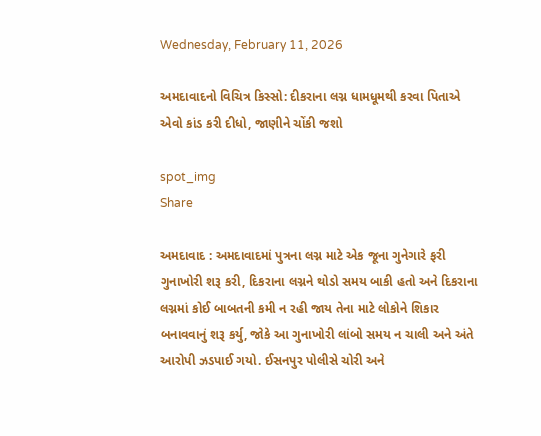Wednesday, February 11, 2026

અમદાવાદનો વિચિત્ર કિસ્સો: દીકરાના લગ્ન ધામધૂમથી કરવા પિતાએ એવો કાંડ કરી દીધો, જાણીને ચોંકી જશો

spot_img
Share

અમદાવાદ : અમદાવાદમાં પુત્રના લગ્ન માટે એક જૂના ગુનેગારે ફરી ગુનાખોરી શરૂ કરી, દિકરાના લગ્નને થોડો સમય બાકી હતો અને દિકરાના લગ્નમાં કોઈ બાબતની કમી ન રહી જાય તેના માટે લોકોને શિકાર બનાવવાનું શરૂ કર્યુ, જોકે આ ગુનાખોરી લાંબો સમય ન ચાલી અને અંતે આરોપી ઝડપાઈ ગયો. ઈસનપુર પોલીસે ચોરી અને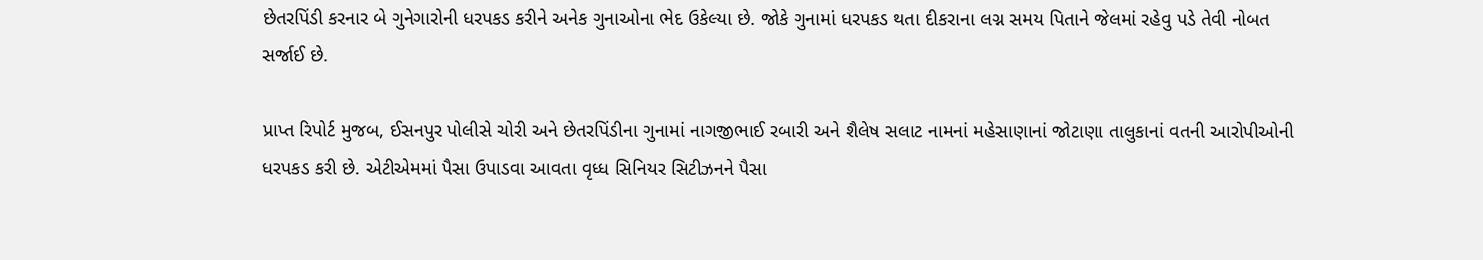છેતરપિંડી કરનાર બે ગુનેગારોની ધરપકડ કરીને અનેક ગુનાઓના ભેદ ઉકેલ્યા છે. જોકે ગુનામાં ધરપકડ થતા દીકરાના લગ્ન સમય પિતાને જેલમાં રહેવુ પડે તેવી નોબત સર્જાઈ છે.

પ્રાપ્ત રિપોર્ટ મુજબ, ઈસનપુર પોલીસે ચોરી અને છેતરપિંડીના ગુનામાં નાગજીભાઈ રબારી અને શૈલેષ સલાટ નામનાં મહેસાણાનાં જોટાણા તાલુકાનાં વતની આરોપીઓની ધરપકડ કરી છે. એટીએમમાં પૈસા ઉપાડવા આવતા વૃધ્ધ સિનિયર સિટીઝનને પૈસા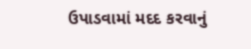ઉપાડવામાં મદદ કરવાનું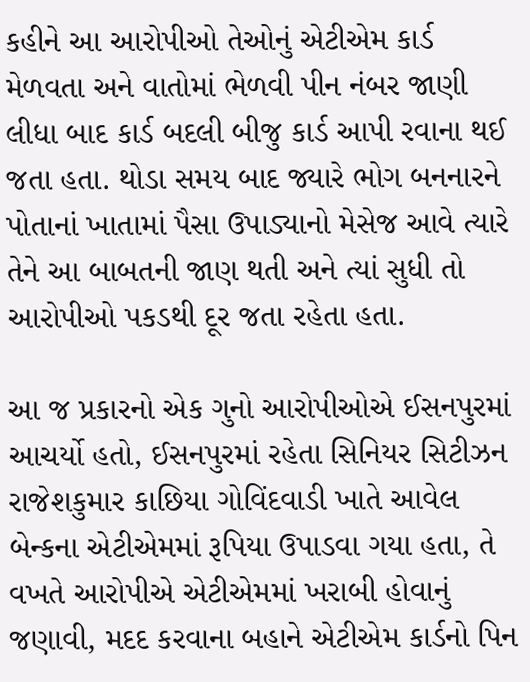કહીને આ આરોપીઓ તેઓનું એટીએમ કાર્ડ મેળવતા અને વાતોમાં ભેળવી પીન નંબર જાણી લીધા બાદ કાર્ડ બદલી બીજુ કાર્ડ આપી રવાના થઈ જતા હતા. થોડા સમય બાદ જ્યારે ભોગ બનનારને પોતાનાં ખાતામાં પૈસા ઉપાડ્યાનો મેસેજ આવે ત્યારે તેને આ બાબતની જાણ થતી અને ત્યાં સુધી તો આરોપીઓ પકડથી દૂર જતા રહેતા હતા.

આ જ પ્રકારનો એક ગુનો આરોપીઓએ ઈસનપુરમાં આચર્યો હતો, ઈસનપુરમાં રહેતા સિનિયર સિટીઝન રાજેશકુમાર કાછિયા ગોવિંદવાડી ખાતે આવેલ બેન્કના એટીએમમાં રૂપિયા ઉપાડવા ગયા હતા, તે વખતે આરોપીએ એટીએમમાં ખરાબી હોવાનું જણાવી, મદદ કરવાના બહાને એટીએમ કાર્ડનો પિન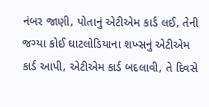નંબર જાણી, પોતાનું એટીએમ કાર્ડ લઈ, તેની જગ્યા કોઈ ઘાટલોડિયાના શખ્સનું એટીએમ કાર્ડ આપી, એટીએમ કાર્ડ બદલાવી, તે દિવસે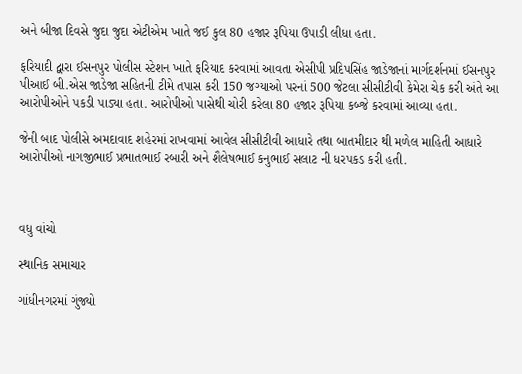અને બીજા દિવસે જુદા જુદા એટીએમ ખાતે જઈ કુલ 80 હજાર રૂપિયા ઉપાડી લીધા હતા.

ફરિયાદી દ્વારા ઈસનપુર પોલીસ સ્ટેશન ખાતે ફરિયાદ કરવામાં આવતા એસીપી પ્રદિપસિંહ જાડેજાનાં માર્ગદર્શનમાં ઈસનપુર પીઆઈ બી.એસ જાડેજા સહિતની ટીમે તપાસ કરી 150 જગ્યાઓ પરનાં 500 જેટલા સીસીટીવી કેમેરા ચેક કરી અંતે આ આરોપીઓને પકડી પાડ્યા હતા. આરોપીઓ પાસેથી ચોરી કરેલા 80 હજાર રૂપિયા કબ્જે કરવામાં આવ્યા હતા.

જેની બાદ પોલીસે અમદાવાદ શહેરમાં રાખવામાં આવેલ સીસીટીવી આધારે તથા બાતમીદાર થી મળેલ માહિતી આધારે આરોપીઓ નાગજીભાઈ પ્રભાતભાઈ રબારી અને શૈલેષભાઈ કનુભાઈ સલાટ ની ધરપકડ કરી હતી.



વધુ વાંચો

સ્થાનિક સમાચાર

ગાંધીનગરમાં ગુંજ્યો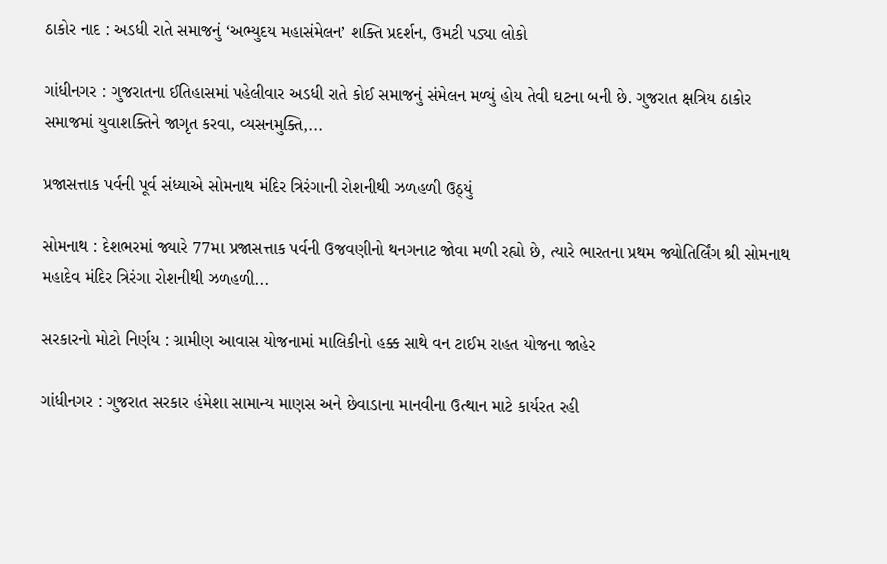ઠાકોર નાદ : અડધી રાતે સમાજનું ‘અભ્યુદય મહાસંમેલન’ શક્તિ પ્રદર્શન, ઉમટી પડ્યા લોકો

ગાંધીનગર : ગુજરાતના ઈતિહાસમાં પહેલીવાર અડધી રાતે કોઈ સમાજનું સંમેલન મળ્યું હોય તેવી ઘટના બની છે. ગુજરાત ક્ષત્રિય ઠાકોર સમાજમાં યુવાશક્તિને જાગૃત કરવા, વ્યસનમુક્તિ,...

પ્રજાસત્તાક પર્વની પૂર્વ સંધ્યાએ સોમનાથ મંદિર ત્રિરંગાની રોશનીથી ઝળહળી ઉઠ્યું

સોમનાથ : દેશભરમાં જ્યારે 77મા પ્રજાસત્તાક પર્વની ઉજવણીનો થનગનાટ જોવા મળી રહ્યો છે, ત્યારે ભારતના પ્રથમ જ્યોતિર્લિંગ શ્રી સોમનાથ મહાદેવ મંદિર ત્રિરંગા રોશનીથી ઝળહળી...

સરકારનો મોટો નિર્ણય : ગ્રામીણ આવાસ યોજનામાં માલિકીનો હક્ક સાથે વન ટાઈમ રાહત યોજના જાહેર

ગાંધીનગર : ગુજરાત સરકાર હંમેશા સામાન્ય માણસ અને છેવાડાના માનવીના ઉત્થાન માટે કાર્યરત રહી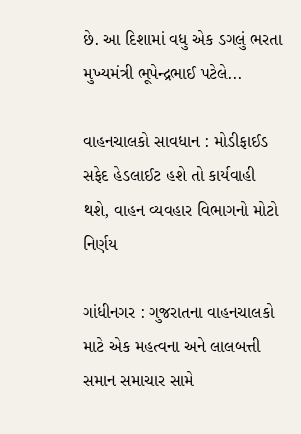છે. આ દિશામાં વધુ એક ડગલું ભરતા મુખ્યમંત્રી ભૂપેન્દ્રભાઈ પટેલે...

વાહનચાલકો સાવધાન : મોડીફાઈડ સફેદ હેડલાઈટ હશે તો કાર્યવાહી થશે, વાહન વ્યવહાર વિભાગનો મોટો નિર્ણય

ગાંધીનગર : ગુજરાતના વાહનચાલકો માટે એક મહત્વના અને લાલબત્તી સમાન સમાચાર સામે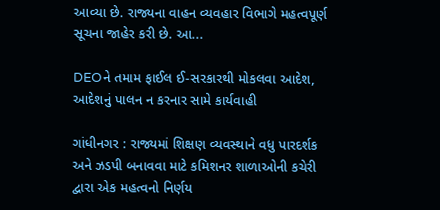આવ્યા છે. રાજ્યના વાહન વ્યવહાર વિભાગે મહત્વપૂર્ણ સૂચના જાહેર કરી છે. આ...

DEOને તમામ ફાઈલ ઈ-સરકારથી મોકલવા આદેશ, આદેશનું પાલન ન કરનાર સામે કાર્યવાહી

ગાંધીનગર : રાજ્યમાં શિક્ષણ વ્યવસ્થાને વધુ પારદર્શક અને ઝડપી બનાવવા માટે કમિશનર શાળાઓની કચેરી દ્વારા એક મહત્વનો નિર્ણય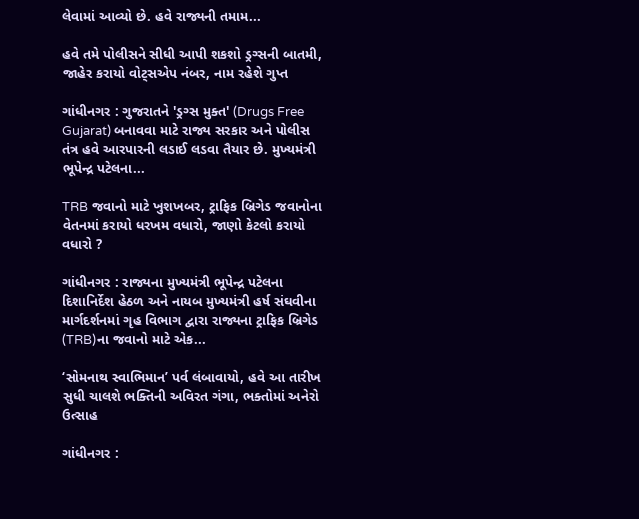લેવામાં આવ્યો છે. હવે રાજ્યની તમામ...

હવે તમે પોલીસને સીધી આપી શકશો ડ્રગ્સની બાતમી, જાહેર કરાયો વોટ્સએપ નંબર, નામ રહેશે ગુપ્ત

ગાંધીનગર : ગુજરાતને 'ડ્રગ્સ મુક્ત' (Drugs Free Gujarat) બનાવવા માટે રાજ્ય સરકાર અને પોલીસ તંત્ર હવે આરપારની લડાઈ લડવા તૈયાર છે. મુખ્યમંત્રી ભૂપેન્દ્ર પટેલના...

TRB જવાનો માટે ખુશખબર, ટ્રાફિક બ્રિગેડ જવાનોના વેતનમાં કરાયો ધરખમ વધારો, જાણો કેટલો કરાયો વધારો ?

ગાંધીનગર : રાજ્યના મુખ્યમંત્રી ભૂપેન્દ્ર પટેલના દિશાનિર્દેશ હેઠળ અને નાયબ મુખ્યમંત્રી હર્ષ સંઘવીના માર્ગદર્શનમાં ગૃહ વિભાગ દ્વારા રાજ્યના ટ્રાફિક બ્રિગેડ (TRB)ના જવાનો માટે એક...

‘સોમનાથ સ્વાભિમાન’ પર્વ લંબાવાયો, હવે આ તારીખ સુધી ચાલશે ભક્તિની અવિરત ગંગા, ભક્તોમાં અનેરો ઉત્સાહ

ગાંધીનગર :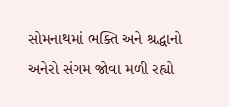સોમનાથમાં ભક્તિ અને શ્રદ્ધાનો અનેરો સંગમ જોવા મળી રહ્યો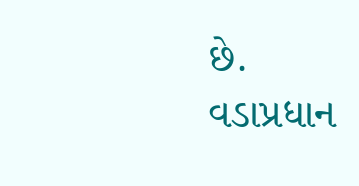છે. વડાપ્રધાન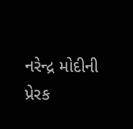નરેન્દ્ર મોદીની પ્રેરક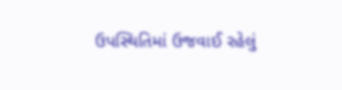ઉપસ્થિતિમાં ઉજવાઈ રહેલું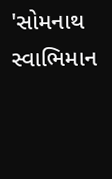'સોમનાથ સ્વાભિમાન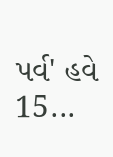પર્વ' હવે 15...